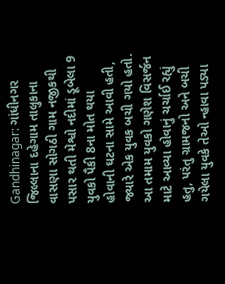Gandhinagar: ગાંધીનગર જિલ્લાના દહેગામ તાલુકાના વાસણા સોગઠી ગામ નજીકથી પસાર થતી મેશ્વો નદીમાં ડૂબેલા 9 યુવકો પૈકી 8ના મોત થયા હોવાની ઘટના સામે આવી હતી, જ્યારે એક યુવક બચી ગયો હતો. આ તમામ યુવકો ગણેશ વિસર્જન માટે આવ્યા હોવાનું ચર્ચાઈ રહ્યું હતુ, પરંતુ ગ્રામજનો અને બચી ગયેલા યુવકે તેઓ ન્હાવા પડ્યા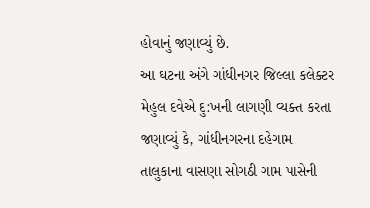હોવાનું જણાવ્યું છે.
આ ઘટના અંગે ગાંધીનગર જિલ્લા કલેક્ટર મેહુલ દવેએ દુ:ખની લાગણી વ્યક્ત કરતા જણાવ્યું કે, ગાંધીનગરના દહેગામ તાલુકાના વાસણા સોગઠી ગામ પાસેની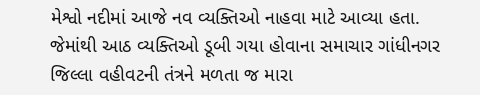મેશ્વો નદીમાં આજે નવ વ્યક્તિઓ નાહવા માટે આવ્યા હતા. જેમાંથી આઠ વ્યક્તિઓ ડૂબી ગયા હોવાના સમાચાર ગાંધીનગર જિલ્લા વહીવટની તંત્રને મળતા જ મારા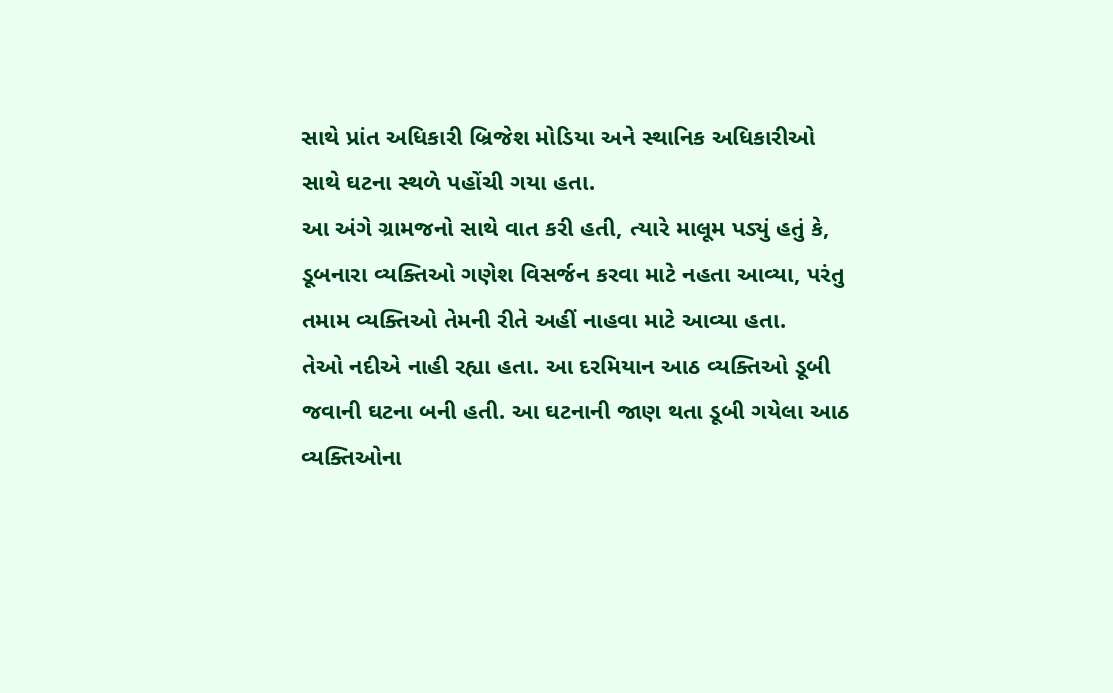સાથે પ્રાંત અધિકારી બ્રિજેશ મોડિયા અને સ્થાનિક અધિકારીઓ સાથે ઘટના સ્થળે પહોંચી ગયા હતા.
આ અંગે ગ્રામજનો સાથે વાત કરી હતી, ત્યારે માલૂમ પડ્યું હતું કે, ડૂબનારા વ્યક્તિઓ ગણેશ વિસર્જન કરવા માટે નહતા આવ્યા, પરંતુ તમામ વ્યક્તિઓ તેમની રીતે અહીં નાહવા માટે આવ્યા હતા.
તેઓ નદીએ નાહી રહ્યા હતા. આ દરમિયાન આઠ વ્યક્તિઓ ડૂબી જવાની ઘટના બની હતી. આ ઘટનાની જાણ થતા ડૂબી ગયેલા આઠ વ્યક્તિઓના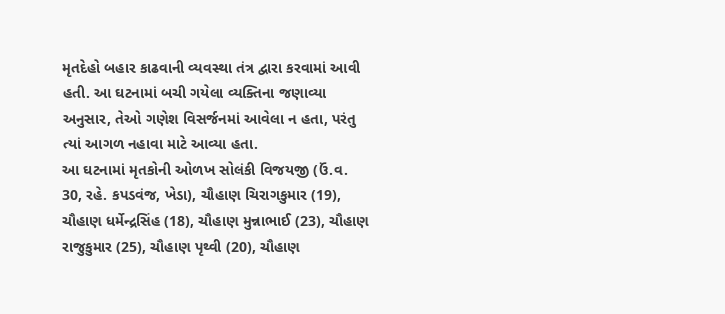મૃતદેહો બહાર કાઢવાની વ્યવસ્થા તંત્ર દ્વારા કરવામાં આવી હતી. આ ઘટનામાં બચી ગયેલા વ્યક્તિના જણાવ્યા અનુસાર, તેઓ ગણેશ વિસર્જનમાં આવેલા ન હતા, પરંતુ ત્યાં આગળ નહાવા માટે આવ્યા હતા.
આ ઘટનામાં મૃતકોની ઓળખ સોલંકી વિજયજી (ઉં.વ. 30, રહે. કપડવંજ, ખેડા), ચૌહાણ ચિરાગકુમાર (19), ચૌહાણ ધર્મેન્દ્રસિંહ (18), ચૌહાણ મુન્નાભાઈ (23), ચૌહાણ રાજુકુમાર (25), ચૌહાણ પૃથ્વી (20), ચૌહાણ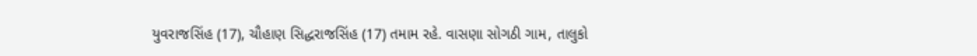યુવરાજસિંહ (17), ચૌહાણ સિદ્ધરાજસિંહ (17) તમામ રહે. વાસણા સોગઠી ગામ, તાલુકો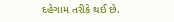દહેગામ તરીકે થઈ છે.